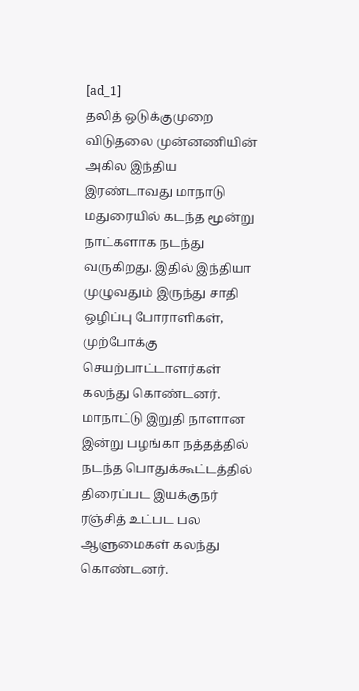[ad_1]
தலித் ஒடுக்குமுறை விடுதலை முன்னணியின் அகில இந்திய இரண்டாவது மாநாடு மதுரையில் கடந்த மூன்று நாட்களாக நடந்து வருகிறது. இதில் இந்தியா முழுவதும் இருந்து சாதி ஒழிப்பு போராளிகள், முற்போக்கு செயற்பாட்டாளர்கள் கலந்து கொண்டனர்.
மாநாட்டு இறுதி நாளான இன்று பழங்கா நத்தத்தில் நடந்த பொதுக்கூட்டத்தில் திரைப்பட இயக்குநர் ரஞ்சித் உட்பட பல ஆளுமைகள் கலந்து கொண்டனர்.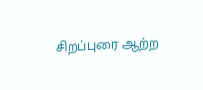சிறப்புரை ஆற்ற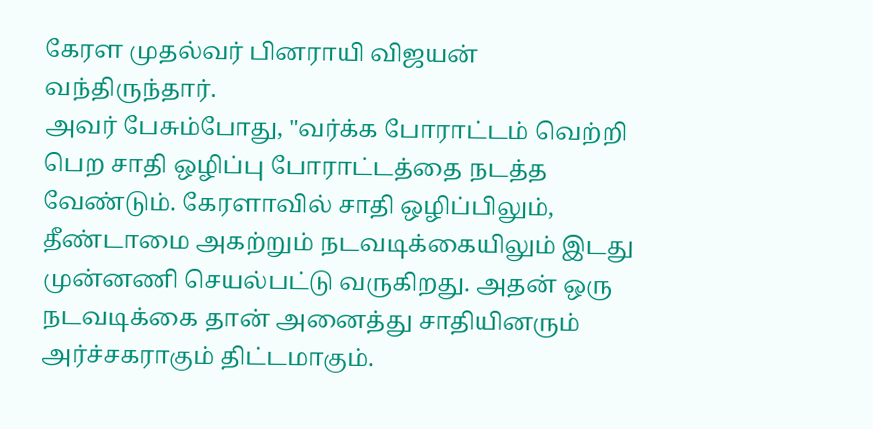கேரள முதல்வர் பினராயி விஜயன் வந்திருந்தார்.
அவர் பேசும்போது, "வர்க்க போராட்டம் வெற்றி பெற சாதி ஒழிப்பு போராட்டத்தை நடத்த வேண்டும். கேரளாவில் சாதி ஒழிப்பிலும், தீண்டாமை அகற்றும் நடவடிக்கையிலும் இடது முன்னணி செயல்பட்டு வருகிறது. அதன் ஒரு நடவடிக்கை தான் அனைத்து சாதியினரும் அர்ச்சகராகும் திட்டமாகும்.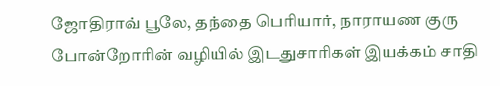ஜோதிராவ் பூலே, தந்தை பெரியார், நாராயண குரு போன்றோரின் வழியில் இடதுசாரிகள் இயக்கம் சாதி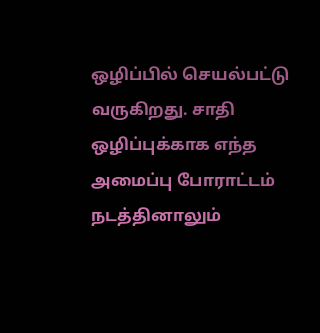ஒழிப்பில் செயல்பட்டு வருகிறது. சாதி ஒழிப்புக்காக எந்த அமைப்பு போராட்டம் நடத்தினாலும்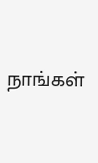நாங்கள்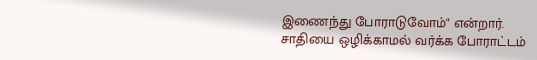இணைந்து போராடுவோம்" என்றார்.
சாதியை ஒழிக்காமல் வர்க்க போராட்டம்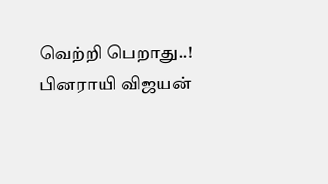வெற்றி பெறாது..! பினராயி விஜயன்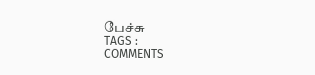பேச்சு
TAGS :
COMMENTS